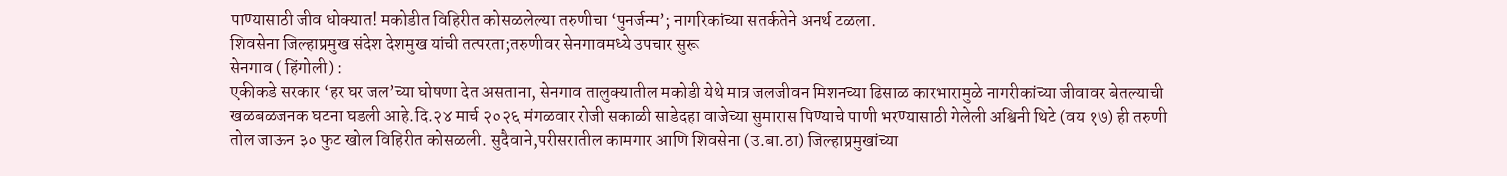पाण्यासाठी जीव धोक्यात! मकोडीत विहिरीत कोसळलेल्या तरुणीचा ‘पुनर्जन्म’; नागरिकांच्या सतर्कतेने अनर्थ टळला.
शिवसेना जिल्हाप्रमुख संदेश देशमुख यांची तत्परता;तरुणीवर सेनगावमध्ये उपचार सुरू
सेनगाव ( हिंगोली) :
एकीकडे सरकार ‘हर घर जल’च्या घोषणा देत असताना, सेनगाव तालुक्यातील मकोडी येथे मात्र जलजीवन मिशनच्या ढिसाळ कारभारामुळे नागरीकांच्या जीवावर बेतल्याची खळबळजनक घटना घडली आहे.दि.२४ मार्च २०२६ मंगळवार रोजी सकाळी साडेदहा वाजेच्या सुमारास पिण्याचे पाणी भरण्यासाठी गेलेली अश्विनी थिटे (वय १७) ही तरुणी तोल जाऊन ३० फुट खोल विहिरीत कोसळली. सुदैवाने,परीसरातील कामगार आणि शिवसेना (उ.बा.ठा) जिल्हाप्रमुखांच्या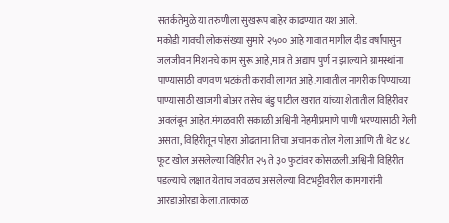सतर्कतेमुळे या तरुणीला सुखरूप बाहेर काढण्यात यश आले.
मकोडी गावची लोकसंख्या सुमारे २५०० आहे गावात मागील दीड वर्षांपासुन जलजीवन मिशनचे काम सुरू आहे,मात्र ते अद्याप पुर्ण न झाल्याने ग्रामस्थांना पाण्यासाठी वणवण भटकंती करावी लागत आहे.गावातील नागरीक पिण्याच्या पाण्यासाठी खाजगी बोअर तसेच बंडु पाटील खरात यांच्या शेतातील विहिरीवर अवलंबून आहेत.मंगळवारी सकाळी अश्विनी नेहमीप्रमाणे पाणी भरण्यासाठी गेली असता, विहिरीतून पोहरा ओढताना तिचा अचानक तोल गेला आणि ती थेट ४८ फूट खोल असलेल्या विहिरीत २५ ते ३० फुटांवर कोसळली.अश्विनी विहिरीत पडल्याचे लक्षात येताच जवळच असलेल्या विटभट्टीवरील कामगारांनी आरडाओरडा केला.तात्काळ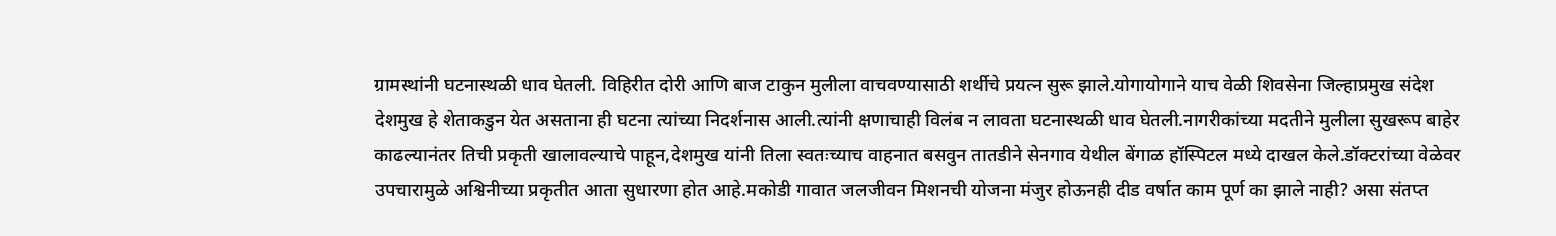ग्रामस्थांनी घटनास्थळी धाव घेतली. विहिरीत दोरी आणि बाज टाकुन मुलीला वाचवण्यासाठी शर्थीचे प्रयत्न सुरू झाले.योगायोगाने याच वेळी शिवसेना जिल्हाप्रमुख संदेश देशमुख हे शेताकडुन येत असताना ही घटना त्यांच्या निदर्शनास आली.त्यांनी क्षणाचाही विलंब न लावता घटनास्थळी धाव घेतली.नागरीकांच्या मदतीने मुलीला सुखरूप बाहेर काढल्यानंतर तिची प्रकृती खालावल्याचे पाहून,देशमुख यांनी तिला स्वतःच्याच वाहनात बसवुन तातडीने सेनगाव येथील बेंगाळ हॉस्पिटल मध्ये दाखल केले.डॉक्टरांच्या वेळेवर उपचारामुळे अश्विनीच्या प्रकृतीत आता सुधारणा होत आहे.मकोडी गावात जलजीवन मिशनची योजना मंजुर होऊनही दीड वर्षात काम पूर्ण का झाले नाही? असा संतप्त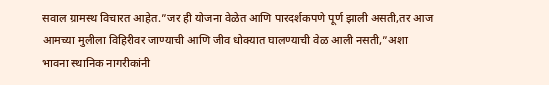सवाल ग्रामस्थ विचारत आहेत.”जर ही योजना वेळेत आणि पारदर्शकपणे पूर्ण झाली असती,तर आज आमच्या मुलीला विहिरीवर जाण्याची आणि जीव धोक्यात घालण्याची वेळ आली नसती,”अशा भावना स्थानिक नागरीकांनी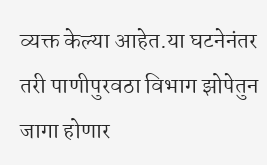व्यक्त केल्या आहेत.या घटनेनंतर तरी पाणीपुरवठा विभाग झोपेतुन जागा होणार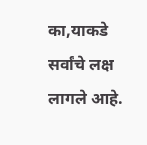का,याकडे सर्वांचे लक्ष लागले आहे.